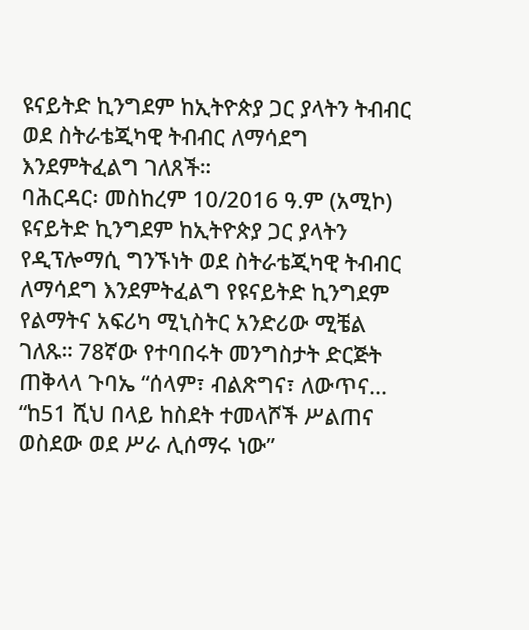ዩናይትድ ኪንግደም ከኢትዮጵያ ጋር ያላትን ትብብር ወደ ስትራቴጂካዊ ትብብር ለማሳደግ እንደምትፈልግ ገለጸች።
ባሕርዳር፡ መስከረም 10/2016 ዓ.ም (አሚኮ) ዩናይትድ ኪንግደም ከኢትዮጵያ ጋር ያላትን የዲፕሎማሲ ግንኙነት ወደ ስትራቴጂካዊ ትብብር ለማሳደግ እንደምትፈልግ የዩናይትድ ኪንግደም የልማትና አፍሪካ ሚኒስትር አንድሪው ሚቼል ገለጹ። 78ኛው የተባበሩት መንግስታት ድርጅት ጠቅላላ ጉባኤ “ሰላም፣ ብልጽግና፣ ለውጥና...
“ከ51 ሺህ በላይ ከስደት ተመላሾች ሥልጠና ወስደው ወደ ሥራ ሊሰማሩ ነው”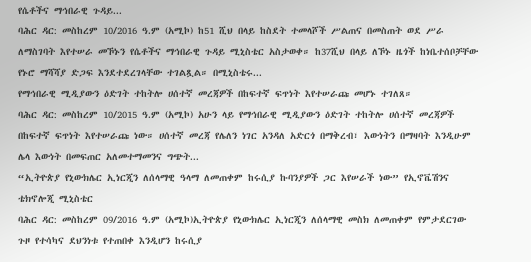የሴቶችና ማኅበራዊ ጉዳይ...
ባሕር ዳር: መስከረም 10/2016 ዓ.ም (አሚኮ) ከ51 ሺህ በላይ ከስደት ተመላሾች ሥልጠና በመስጠት ወደ ሥራ ለማስገባት እየተሠራ መኾኑን የሴቶችና ማኅበራዊ ጉዳይ ሚኒስቴር አስታወቀ። ከ37ሺህ በላይ ለኾኑ ዜጎች ከነቤተሰቦቻቸው የኑሮ ማሻሻያ ድጋፍ እንደተደረገላቸው ተገልጿል። በሚኒስቴሩ...
የማኅበራዊ ሚዲያውን ዕድገት ተከትሎ ሀሰተኛ መረጃዎች በከፍተኛ ፍጥነት እየተሠራጩ መሆኑ ተገለጸ።
ባሕር ዳር: መስከረም 10/2015 ዓ.ም (አሚኮ) አሁን ላይ የማኅበራዊ ሚዲያውን ዕድገት ተከትሎ ሀሰተኛ መረጃዎች በከፍተኛ ፍጥነት እየተሠራጩ ነው። ሀሰተኛ መረጃ የሌለን ነገር አንዳለ አድርጎ በማቅረብ፣ እውነትን በማዛባት እንዲሁም ሌላ እውነት በመፍጠር አለመተማመንና ግጭት...
“ኢትዮጵያ የኒውክሌር ኢነርጂን ለሰላማዊ ዓላማ ለመጠቀም ከሩሲያ ኩባንያዎች ጋር እየሠራች ነው” የኢኖቬሽንና ቴክኖሎጂ ሚኒስቴር
ባሕር ዳር: መስከረም 09/2016 ዓ.ም (አሚኮ)ኢትዮጵያ የኒውክሌር ኢነርጂን ለሰላማዊ መስክ ለመጠቀም የምታደርገው ጉዞ የተሳካና ደህንነቱ የተጠበቀ እንዲሆን ከሩሲያ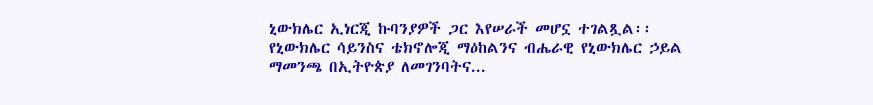ኒውክሌር ኢነርጂ ኩባንያዎች ጋር እየሠራች መሆኗ ተገልጿል፡፡
የኒውክሌር ሳይንስና ቴክኖሎጂ ማዕከልንና ብሔራዊ የኒውክሌር ኃይል ማመንጫ በኢትዮጵያ ለመገንባትና...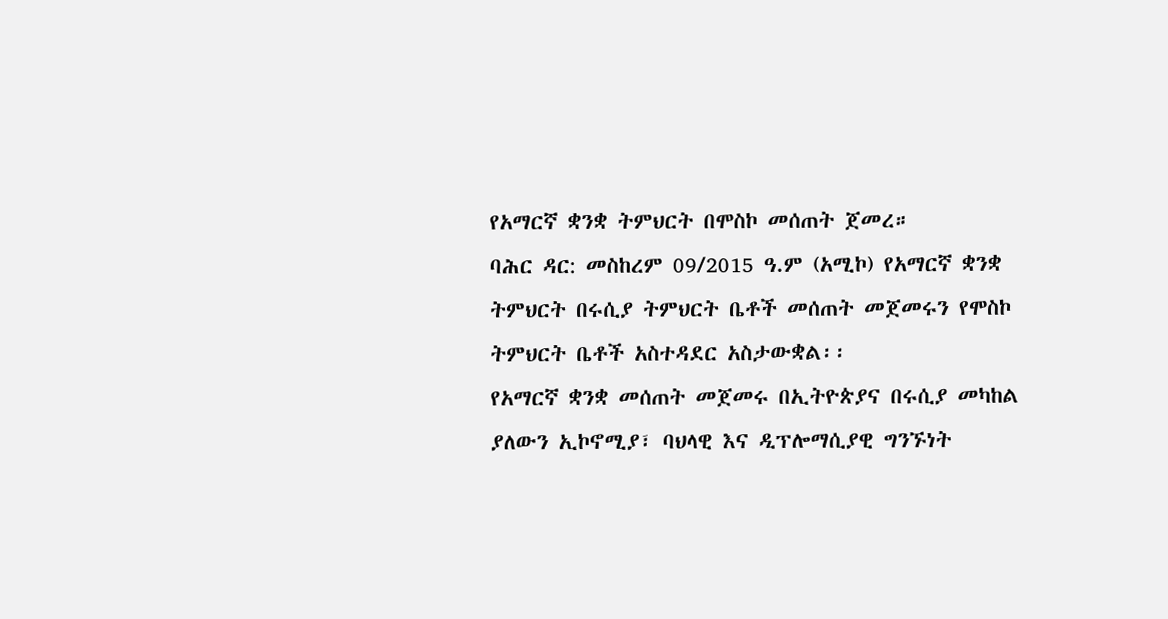የአማርኛ ቋንቋ ትምህርት በሞስኮ መሰጠት ጀመረ።
ባሕር ዳር: መስከረም 09/2015 ዓ.ም (አሚኮ) የአማርኛ ቋንቋ ትምህርት በሩሲያ ትምህርት ቤቶች መሰጠት መጀመሩን የሞስኮ ትምህርት ቤቶች አስተዳደር አስታውቋል፡፡
የአማርኛ ቋንቋ መሰጠት መጀመሩ በኢትዮጵያና በሩሲያ መካከል ያለውን ኢኮኖሚያ፣ ባህላዊ እና ዲፕሎማሲያዊ ግንኙነት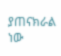ያጠናክራል ነው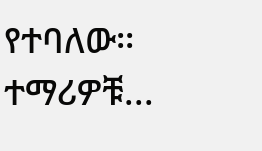የተባለው፡፡
ተማሪዎቹ...